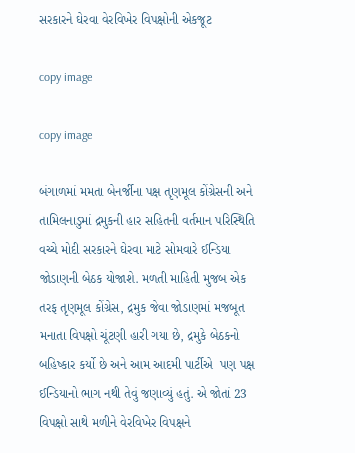સરકારને ઘેરવા વેરવિખેર વિપક્ષોની એકજૂટ

copy image

copy image

બંગાળમાં મમતા બેનર્જીના પક્ષ તૃણમૂલ કોંગ્રેસની અને તામિલનાડુમાં દ્રમુકની હાર સહિતની વર્તમાન પરિસ્થિતિ વચ્ચે મોદી સરકારને ઘેરવા માટે સોમવારે ઈન્ડિયા જોડાણની બેઠક યોજાશે. મળતી માહિતી મુજબ એક તરફ તૃણમૂલ કોંગ્રેસ, દ્રમુક જેવા જોડાણમાં મજબૂત મનાતા વિપક્ષો ચૂંટણી હારી ગયા છે, દ્રમુકે બેઠકનો બહિષ્કાર કર્યો છે અને આમ આદમી પાર્ટીએ  પણ પક્ષ ઈન્ડિયાનો ભાગ નથી તેવું જણાવ્યું હતું. એ જોતાં 23 વિપક્ષો સાથે મળીને વેરવિખેર વિપક્ષને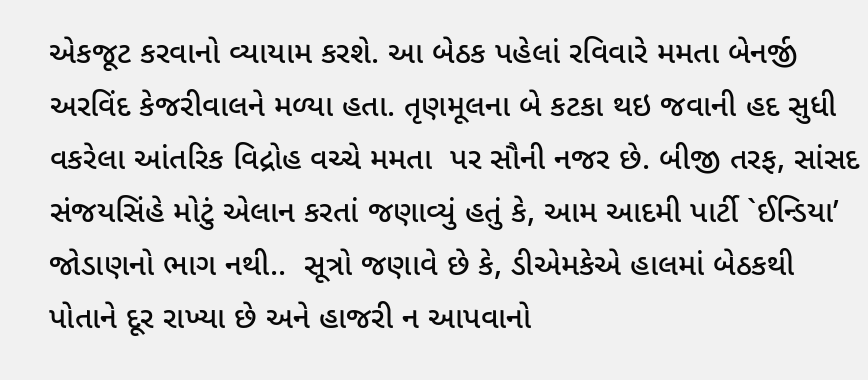એકજૂટ કરવાનો વ્યાયામ કરશે. આ બેઠક પહેલાં રવિવારે મમતા બેનર્જી  અરવિંદ કેજરીવાલને મળ્યા હતા. તૃણમૂલના બે કટકા થઇ જવાની હદ સુધી વકરેલા આંતરિક વિદ્રોહ વચ્ચે મમતા  પર સૌની નજર છે. બીજી તરફ, સાંસદ સંજયસિંહે મોટું એલાન કરતાં જણાવ્યું હતું કે, આમ આદમી પાર્ટી `ઈન્ડિયા’ જોડાણનો ભાગ નથી..  સૂત્રો જણાવે છે કે, ડીએમકેએ હાલમાં બેઠકથી પોતાને દૂર રાખ્યા છે અને હાજરી ન આપવાનો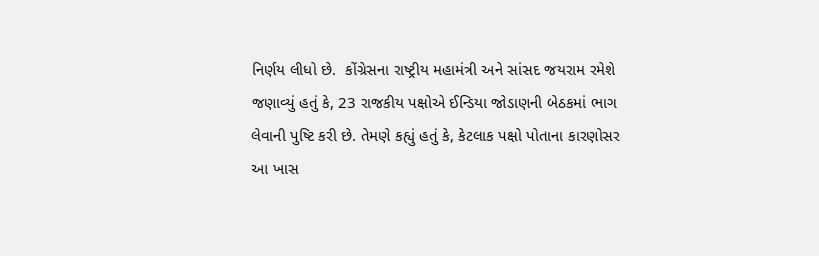નિર્ણય લીધો છે.  કોંગ્રેસના રાષ્ટ્રીય મહામંત્રી અને સાંસદ જયરામ રમેશે જણાવ્યું હતું કે, 23 રાજકીય પક્ષોએ ઈન્ડિયા જોડાણની બેઠકમાં ભાગ લેવાની પુષ્ટિ કરી છે. તેમણે કહ્યું હતું કે, કેટલાક પક્ષો પોતાના કારણોસર આ ખાસ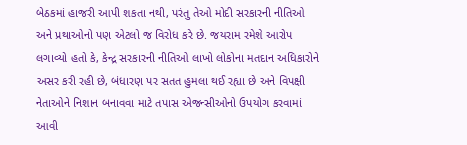બેઠકમાં હાજરી આપી શકતા નથી, પરંતુ તેઓ મોદી સરકારની નીતિઓ અને પ્રથાઓનો પણ એટલો જ વિરોધ કરે છે. જયરામ રમેશે આરોપ લગાવ્યો હતો કે, કેન્દ્ર સરકારની નીતિઓ લાખો લોકોના મતદાન અધિકારોને અસર કરી રહી છે, બંધારણ પર સતત હુમલા થઈ રહ્યા છે અને વિપક્ષી નેતાઓને નિશાન બનાવવા માટે તપાસ એજન્સીઓનો ઉપયોગ કરવામાં આવી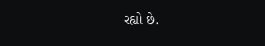રહ્યો છે.